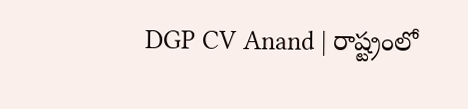DGP CV Anand | రాష్ట్రంలో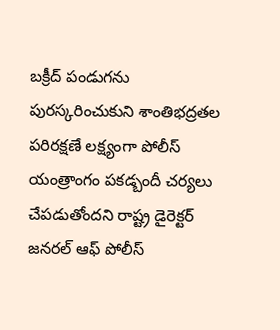బక్రీద్ పండుగను పురస్కరించుకుని శాంతిభద్రతల పరిరక్షణే లక్ష్యంగా పోలీస్ యంత్రాంగం పకడ్బందీ చర్యలు చేపడుతోందని రాష్ట్ర డైరెక్టర్ జనరల్ ఆఫ్ పోలీస్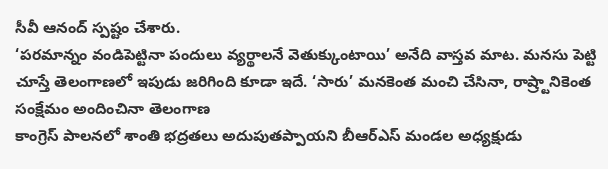సీవీ ఆనంద్ స్పష్టం చేశారు.
‘పరమాన్నం వండిపెట్టినా పందులు వ్యర్థాలనే వెతుక్కుంటాయి’ అనేది వాస్తవ మాట. మనసు పెట్టి చూస్తే తెలంగాణలో ఇపుడు జరిగింది కూడా ఇదే. ‘సారు’ మనకెంత మంచి చేసినా, రాష్ర్టానికెంత సంక్షేమం అందించినా తెలంగాణ
కాంగ్రెస్ పాలనలో శాంతి భద్రతలు అదుపుతప్పాయని బీఆర్ఎస్ మండల అధ్యక్షుడు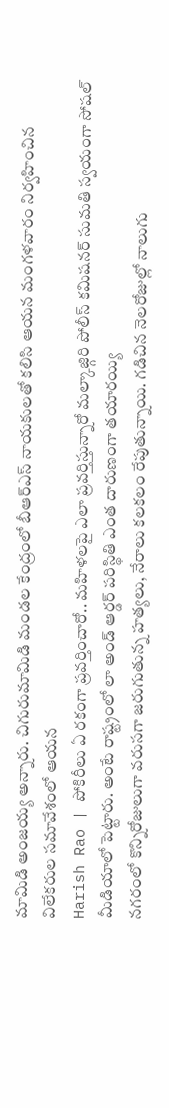మామిడి అంజయ్య అన్నారు. చిగురుమామిడి మండల కేంద్రంలో బీఆర్ఎస్ నాయకులతో కలిసి ఆయన మంగళవారం నిర్వహించిన విలేకరుల సమావేశంలో ఆయన
Harish Rao | పోకిరీలు ఏ రకంగా ప్రవర్తించారో.. మహిళలపై ఎలా ప్రవర్తిస్తున్నారో మల్కాజ్గిరి పోలీస్ కమిషనర్ సుమతి స్వయంగా సోషల్ మీడియాలో పెట్టారు. అంటే రాష్ట్రంలో లా అండ్ ఆర్డర్ పరిస్థితి ఎంత దారుణంగా తయారయ్యి
నగరంలో కొన్నిరోజులుగా వరుసగా జరుగుతున్న హత్యలు, నేరాలు కలకలం రేపుతున్నాయి. గడిచిన నెలరోజుల్లో నాలుగు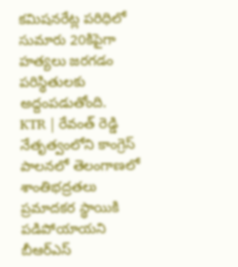కమిషనరేట్ల పరిధిలో సుమారు 20కిపైగా హత్యలు జరగడం పరిస్థితులకు అద్దంపడుతోంది.
KTR | రేవంత్ రెడ్డి నేతృత్వంలోని కాంగ్రెస్ పాలనలో తెలంగాణలో శాంతిభద్రతలు ప్రమాదకర స్థాయికి పడిపోయాయని బీఆర్ఎస్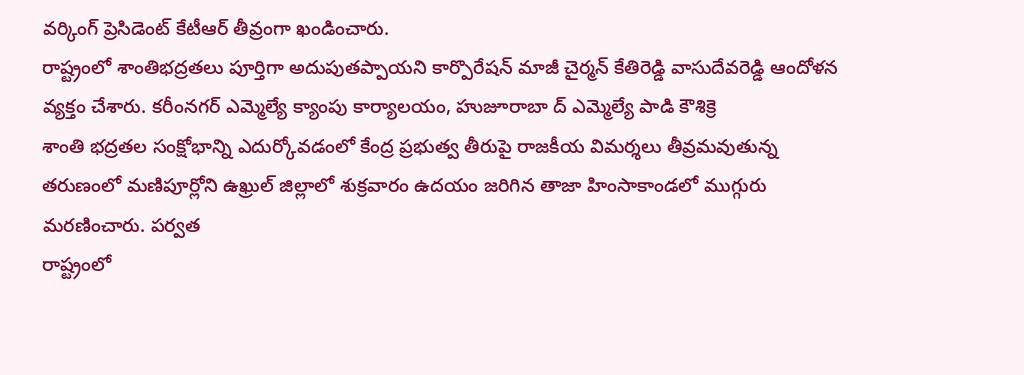వర్కింగ్ ప్రెసిడెంట్ కేటీఆర్ తీవ్రంగా ఖండించారు.
రాష్ట్రంలో శాంతిభద్రతలు పూర్తిగా అదుపుతప్పాయని కార్పొరేషన్ మాజీ చైర్మన్ కేతిరెడ్డి వాసుదేవరెడ్డి ఆందోళన వ్యక్తం చేశారు. కరీంనగర్ ఎమ్మెల్యే క్యాంపు కార్యాలయం, హుజూరాబా ద్ ఎమ్మెల్యే పాడి కౌశిక్రె
శాంతి భద్రతల సంక్షోభాన్ని ఎదుర్కోవడంలో కేంద్ర ప్రభుత్వ తీరుపై రాజకీయ విమర్శలు తీవ్రమవుతున్న తరుణంలో మణిపూర్లోని ఉఖ్రుల్ జిల్లాలో శుక్రవారం ఉదయం జరిగిన తాజా హింసాకాండలో ముగ్గురు మరణించారు. పర్వత
రాష్ట్రంలో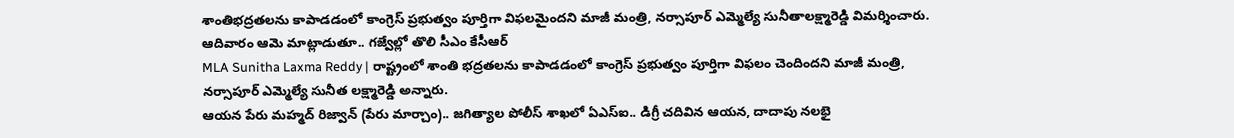శాంతిభద్రతలను కాపాడడంలో కాంగ్రెస్ ప్రభుత్వం పూర్తిగా విఫలమైందని మాజీ మంత్రి, నర్సాపూర్ ఎమ్మెల్యే సునీతాలక్ష్మారెడ్డి విమర్శించారు. ఆదివారం ఆమె మాట్లాడుతూ.. గజ్వేల్లో తొలి సీఎం కేసీఆర్
MLA Sunitha Laxma Reddy | రాష్ట్రంలో శాంతి భద్రతలను కాపాడడంలో కాంగ్రెస్ ప్రభుత్వం పూర్తిగా విఫలం చెందిందని మాజీ మంత్రి, నర్సాపూర్ ఎమ్మెల్యే సునీత లక్ష్మారెడ్డి అన్నారు.
ఆయన పేరు మహ్మద్ రిజ్వాన్ (పేరు మార్చాం).. జగిత్యాల పోలీస్ శాఖలో ఏఎస్ఐ.. డిగ్రీ చదివిన ఆయన, దాదాపు నలభై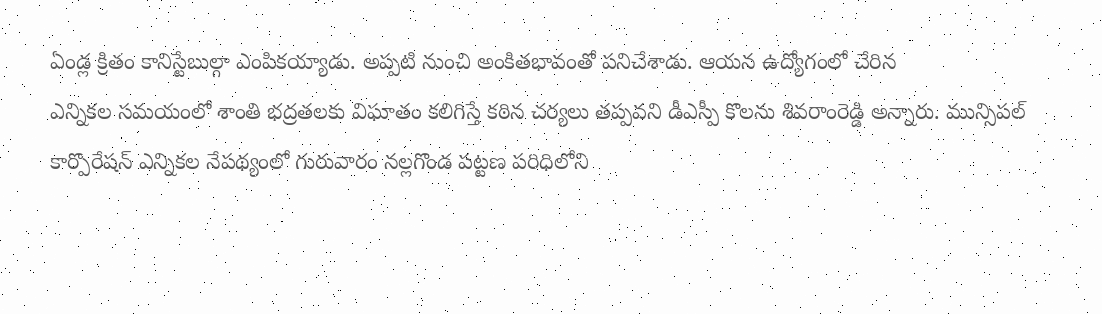ఏండ్ల క్రితం కానిస్టేబుల్గా ఎంపికయ్యాడు. అప్పటి నుంచి అంకితభావంతో పనిచేశాడు. ఆయన ఉద్యోగంలో చేరిన
ఎన్నికల సమయంలో శాంతి భద్రతలకు విఘాతం కలిగిస్తే కఠిన చర్యలు తప్పవని డీఎస్పీ కొలను శివరాంరెడ్డి అన్నారు. మున్సిపల్ కార్పొరేషన్ ఎన్నికల నేపథ్యంలో గురువారం నల్లగొండ పట్టణ పరిధిలోని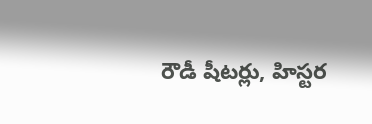రౌడీ షీటర్లు, హిస్టర